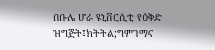በቡሌ ሆራ ዩኒቨርሲቲ የዕቅድ ዝግጅት፤ክትትል;ግምገማና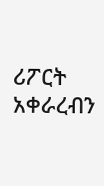ሪፖርት አቀራረብን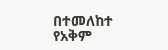በተመለከተ የአቅም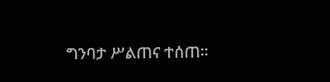ግንባታ ሥልጠና ተሰጠ፡፡